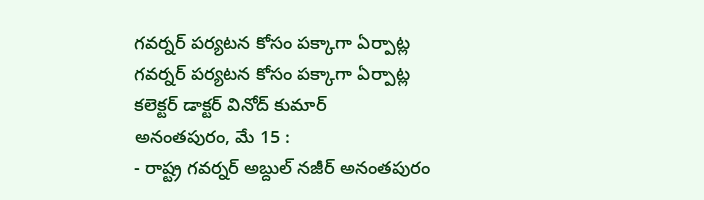గవర్నర్ పర్యటన కోసం పక్కాగా ఏర్పాట్ల
గవర్నర్ పర్యటన కోసం పక్కాగా ఏర్పాట్ల
కలెక్టర్ డాక్టర్ వినోద్ కుమార్
అనంతపురం, మే 15 :
- రాష్ట్ర గవర్నర్ అబ్దుల్ నజీర్ అనంతపురం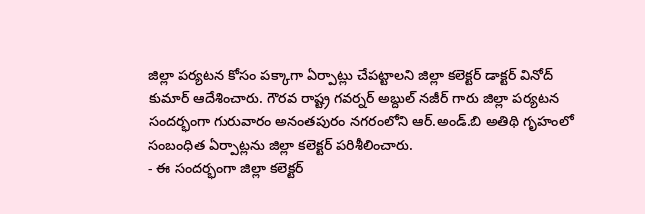జిల్లా పర్యటన కోసం పక్కాగా ఏర్పాట్లు చేపట్టాలని జిల్లా కలెక్టర్ డాక్టర్ వినోద్ కుమార్ ఆదేశించారు. గౌరవ రాష్ట్ర గవర్నర్ అబ్దుల్ నజీర్ గారు జిల్లా పర్యటన సందర్భంగా గురువారం అనంతపురం నగరంలోని ఆర్.అండ్.బి అతిథి గృహంలో సంబంధిత ఏర్పాట్లను జిల్లా కలెక్టర్ పరిశీలించారు.
- ఈ సందర్భంగా జిల్లా కలెక్టర్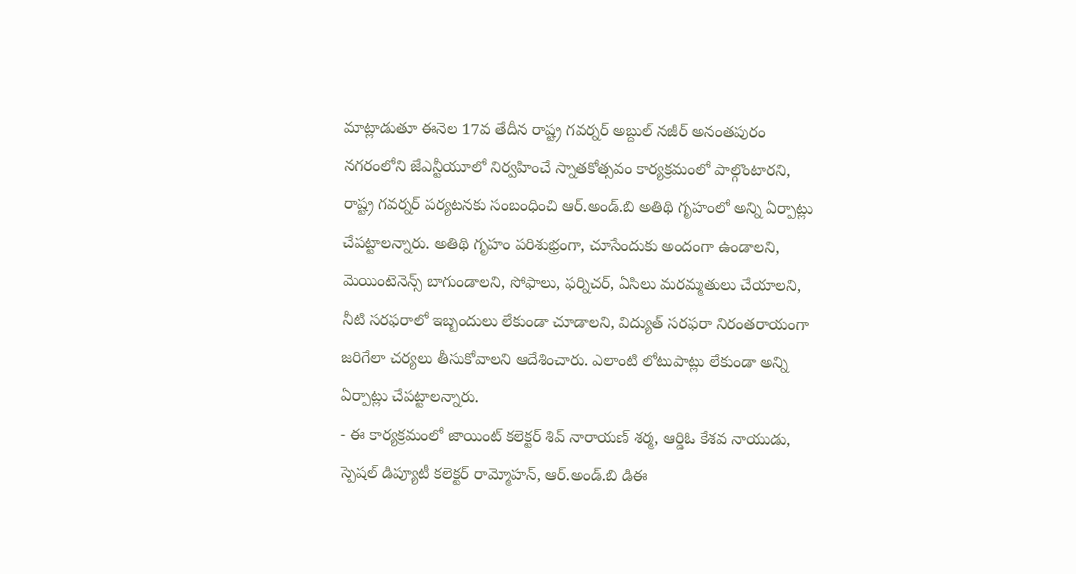మాట్లాడుతూ ఈనెల 17వ తేదీన రాష్ట్ర గవర్నర్ అబ్దుల్ నజీర్ అనంతపురం నగరంలోని జేఎన్టీయూలో నిర్వహించే స్నాతకోత్సవం కార్యక్రమంలో పాల్గొంటారని, రాష్ట్ర గవర్నర్ పర్యటనకు సంబంధించి ఆర్.అండ్.బి అతిథి గృహంలో అన్ని ఏర్పాట్లు చేపట్టాలన్నారు. అతిథి గృహం పరిశుభ్రంగా, చూసేందుకు అందంగా ఉండాలని, మెయింటెనెన్స్ బాగుండాలని, సోఫాలు, ఫర్నిచర్, ఏసిలు మరమ్మతులు చేయాలని, నీటి సరఫరాలో ఇబ్బందులు లేకుండా చూడాలని, విద్యుత్ సరఫరా నిరంతరాయంగా జరిగేలా చర్యలు తీసుకోవాలని ఆదేశించారు. ఎలాంటి లోటుపాట్లు లేకుండా అన్ని ఏర్పాట్లు చేపట్టాలన్నారు.
- ఈ కార్యక్రమంలో జాయింట్ కలెక్టర్ శివ్ నారాయణ్ శర్మ, ఆర్డిఓ కేశవ నాయుడు, స్పెషల్ డిప్యూటీ కలెక్టర్ రామ్మోహన్, ఆర్.అండ్.బి డిఈ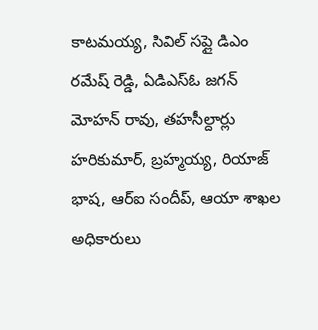కాటమయ్య, సివిల్ సప్లై డిఎం రమేష్ రెడ్డి, ఏడిఎస్ఓ జగన్ మోహన్ రావు, తహసీల్దార్లు హరికుమార్, బ్రహ్మయ్య, రియాజ్ భాష, ఆర్ఐ సందీప్, ఆయా శాఖల అధికారులు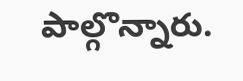పాల్గొన్నారు.